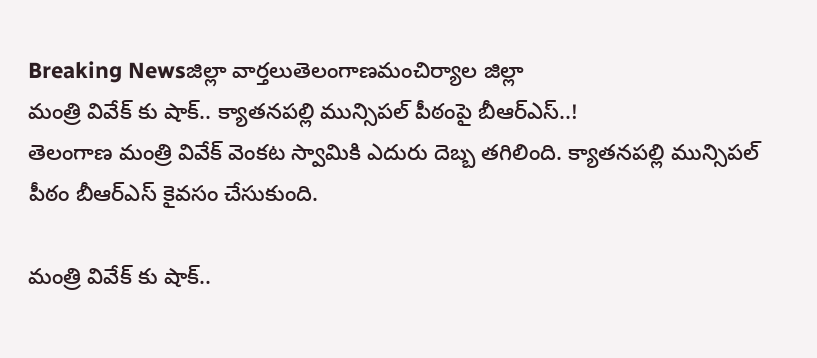Breaking Newsజిల్లా వార్తలుతెలంగాణమంచిర్యాల జిల్లా
మంత్రి వివేక్ కు షాక్.. క్యాతనపల్లి మున్సిపల్ పీఠంపై బీఆర్ఎస్..!
తెలంగాణ మంత్రి వివేక్ వెంకట స్వామికి ఎదురు దెబ్బ తగిలింది. క్యాతనపల్లి మున్సిపల్ పీఠం బీఆర్ఎస్ కైవసం చేసుకుంది.

మంత్రి వివేక్ కు షాక్..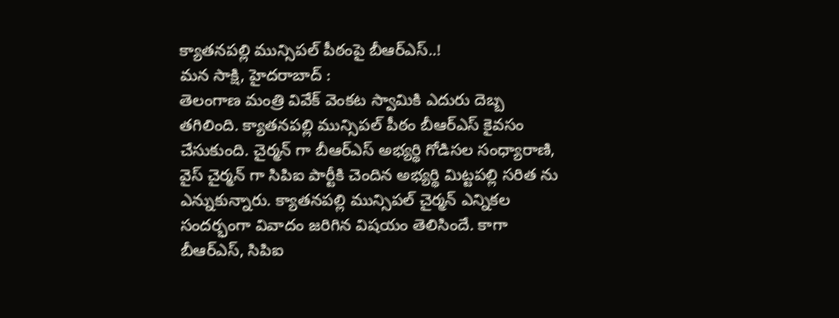క్యాతనపల్లి మున్సిపల్ పీఠంపై బీఆర్ఎస్..!
మన సాక్షి, హైదరాబాద్ :
తెలంగాణ మంత్రి వివేక్ వెంకట స్వామికి ఎదురు దెబ్బ తగిలింది. క్యాతనపల్లి మున్సిపల్ పీఠం బీఆర్ఎస్ కైవసం చేసుకుంది. చైర్మన్ గా బీఆర్ఎస్ అభ్యర్థి గోడిసల సంధ్యారాణి, వైస్ చైర్మన్ గా సిపిఐ పార్టీకి చెందిన అభ్యర్థి మిట్టపల్లి సరిత ను ఎన్నుకున్నారు. క్యాతనపల్లి మున్సిపల్ చైర్మన్ ఎన్నికల సందర్భంగా వివాదం జరిగిన విషయం తెలిసిందే. కాగా బీఆర్ఎస్, సిపిఐ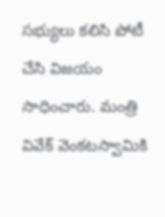సభ్యులు కలిసి పోటీ చేసి విజయం సాధించారు. మంత్రి వివేక్ వెంకటస్వామికి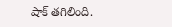షాక్ తగిలింది.